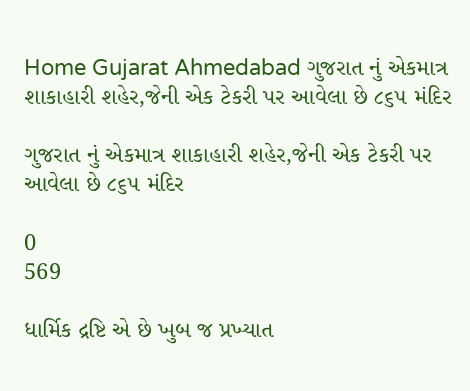Home Gujarat Ahmedabad ગુજરાત નું એકમાત્ર શાકાહારી શહેર,જેની એક ટેકરી પર આવેલા છે ૮૬૫ મંદિર

ગુજરાત નું એકમાત્ર શાકાહારી શહેર,જેની એક ટેકરી પર આવેલા છે ૮૬૫ મંદિર

0
569

ધાર્મિક દ્રષ્ટિ એ છે ખુબ જ પ્રખ્યાત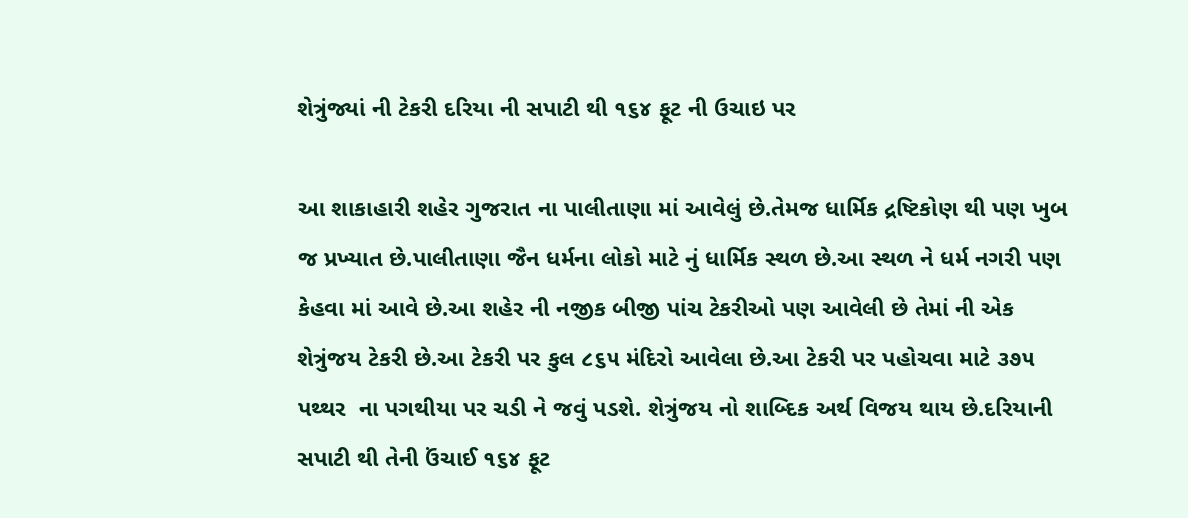શેત્રુંજ્યાં ની ટેકરી દરિયા ની સપાટી થી ૧૬૪ ફૂટ ની ઉચાઇ પર

આ શાકાહારી શહેર ગુજરાત ના પાલીતાણા માં આવેલું છે.તેમજ ધાર્મિક દ્રષ્ટિકોણ થી પણ ખુબ જ પ્રખ્યાત છે.પાલીતાણા જૈન ધર્મના લોકો માટે નું ધાર્મિક સ્થળ છે.આ સ્થળ ને ધર્મ નગરી પણ કેહવા માં આવે છે.આ શહેર ની નજીક બીજી પાંચ ટેકરીઓ પણ આવેલી છે તેમાં ની એક શેત્રુંજય ટેકરી છે.આ ટેકરી પર કુલ ૮૬૫ મંદિરો આવેલા છે.આ ટેકરી પર પહોચવા માટે ૩૭૫ પથ્થર  ના પગથીયા પર ચડી ને જવું પડશે. શેત્રુંજય નો શાબ્દિક અર્થ વિજય થાય છે.દરિયાની સપાટી થી તેની ઉંચાઈ ૧૬૪ ફૂટ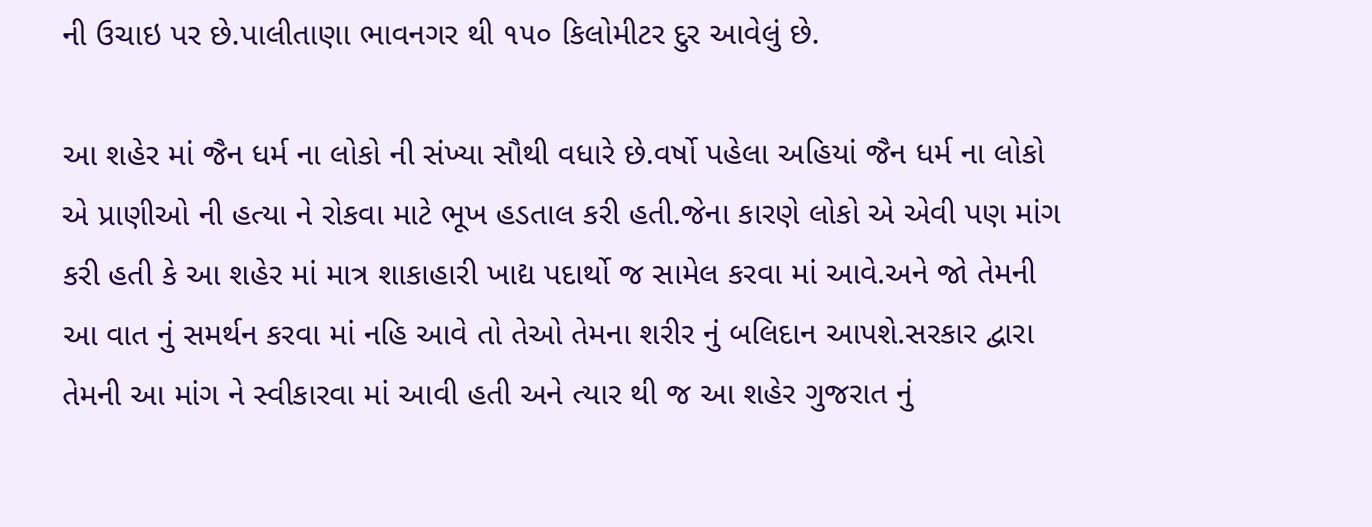ની ઉચાઇ પર છે.પાલીતાણા ભાવનગર થી ૧૫૦ કિલોમીટર દુર આવેલું છે.

આ શહેર માં જૈન ધર્મ ના લોકો ની સંખ્યા સૌથી વધારે છે.વર્ષો પહેલા અહિયાં જૈન ધર્મ ના લોકો એ પ્રાણીઓ ની હત્યા ને રોકવા માટે ભૂખ હડતાલ કરી હતી.જેના કારણે લોકો એ એવી પણ માંગ કરી હતી કે આ શહેર માં માત્ર શાકાહારી ખાદ્ય પદાર્થો જ સામેલ કરવા માં આવે.અને જો તેમની આ વાત નું સમર્થન કરવા માં નહિ આવે તો તેઓ તેમના શરીર નું બલિદાન આપશે.સરકાર દ્વારા તેમની આ માંગ ને સ્વીકારવા માં આવી હતી અને ત્યાર થી જ આ શહેર ગુજરાત નું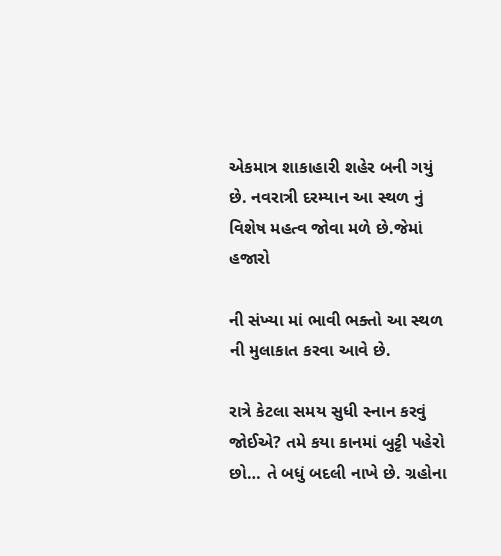એકમાત્ર શાકાહારી શહેર બની ગયું છે. નવરાત્રી દરમ્યાન આ સ્થળ નું વિશેષ મહત્વ જોવા મળે છે.જેમાં હજારો

ની સંખ્યા માં ભાવી ભક્તો આ સ્થળ ની મુલાકાત કરવા આવે છે.

રાત્રે કેટલા સમય સુધી સ્નાન કરવું જોઈએ? તમે કયા કાનમાં બુટ્ટી પહેરો છો… તે બધું બદલી નાખે છે. ગ્રહોના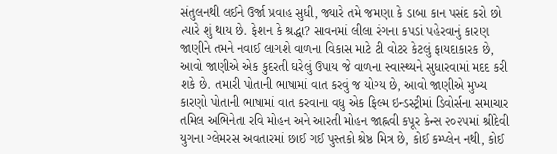સંતુલનથી લઈને ઉર્જા પ્રવાહ સુધી, જ્યારે તમે જમણા કે ડાબા કાન પસંદ કરો છો ત્યારે શું થાય છે. ફેશન કે શ્રદ્ધા? સાવનમાં લીલા રંગના કપડાં પહેરવાનું કારણ જાણીને તમને નવાઈ લાગશે વાળના વિકાસ માટે ટી વોટર કેટલું ફાયદાકારક છે, આવો જાણીએ એક કુદરતી ઘરેલું ઉપાય જે વાળના સ્વાસ્થ્યને સુધારવામાં મદદ કરી શકે છે. તમારી પોતાની ભાષામાં વાત કરવું જ યોગ્ય છે, આવો જાણીએ મુખ્ય કારણો પોતાની ભાષામાં વાત કરવાના વધુ એક ફિલ્મ ઇન્ડસ્ટ્રીમાં ડિવોર્સના સમાચાર તમિલ અભિનેતા રવિ મોહન અને આરતી મોહન જાહ્નવી કપૂર કેન્સ ૨૦૨૫માં શ્રીદેવી યુગના ગ્લેમરસ અવતારમાં છાઈ ગઈ પુસ્તકો શ્રેષ્ઠ મિત્ર છે, કોઈ કમ્પ્લેન નથી, કોઈ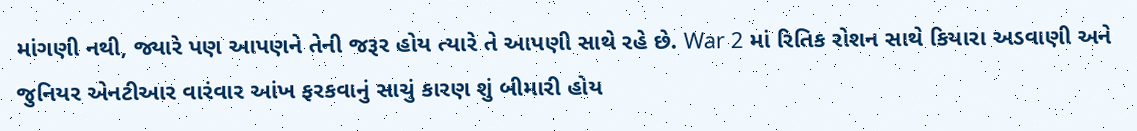માંગણી નથી, જ્યારે પણ આપણને તેની જરૂર હોય ત્યારે તે આપણી સાથે રહે છે. War 2 માં રિતિક રોશન સાથે કિયારા અડવાણી અને જુનિયર એનટીઆર વારંવાર આંખ ફરકવાનું સાચું કારણ શું બીમારી હોય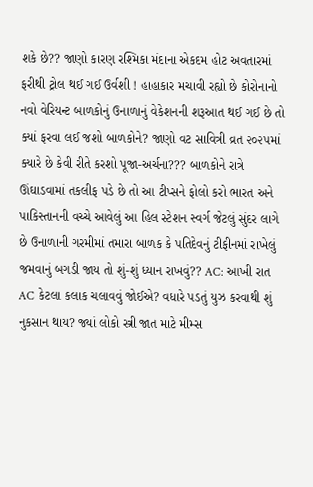શકે છે?? જાણો કારણ રશ્મિકા મંદાના એકદમ હોટ અવતારમાં ફરીથી ટ્રોલ થઈ ગઈ ઉર્વશી ! હાહાકાર મચાવી રહ્યો છે કોરોનાનો નવો વેરિયન્ટ બાળકોનું ઉનાળાનું વેકેશનની શરૂઆત થઈ ગઈ છે તો ક્યાં ફરવા લઈ જશો બાળકોને? જાણો વટ સાવિત્રી વ્રત ૨૦૨૫માં ક્યારે છે કેવી રીતે કરશો પૂજા-અર્ચના??? બાળકોને રાત્રે ઊંઘાડવામાં તકલીફ પડે છે તો આ ટીપ્સને ફોલો કરો ભારત અને પાકિસ્તાનની વચ્ચે આવેલું આ હિલ સ્ટેશન સ્વર્ગ જેટલું સુંદર લાગે છે ઉનાળાની ગરમીમાં તમારા બાળક કે પતિદેવનું ટીફીનમાં રાખેલું જમવાનું બગડી જાય તો શું-શું ધ્યાન રાખવું?? AC: આખી રાત AC કેટલા કલાક ચલાવવું જોઈએ? વધારે પડતું યુઝ કરવાથી શું નુકસાન થાય? જ્યાં લોકો સ્ત્રી જાત માટે મીમ્સ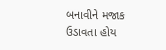બનાવીને મજાક ઉડાવતા હોય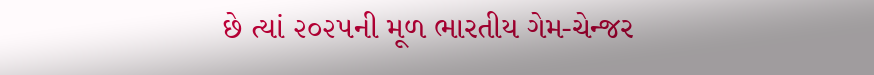છે ત્યાં ૨૦૨૫ની મૂળ ભારતીય ગેમ-ચેન્જર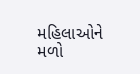મહિલાઓને મળો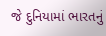જે દુનિયામાં ભારતનું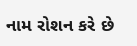નામ રોશન કરે છે